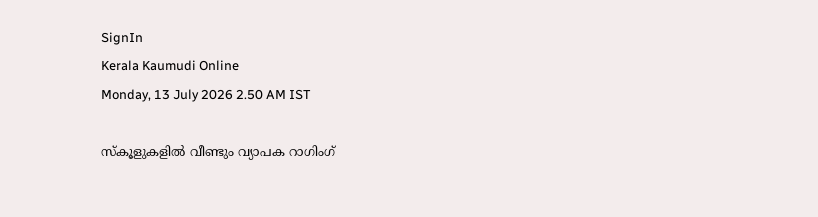SignIn
Kerala Kaumudi Online
Monday, 13 July 2026 2.50 AM IST

സ്കൂളുകളിൽ വീണ്ടും വ്യാപക റാഗിംഗ്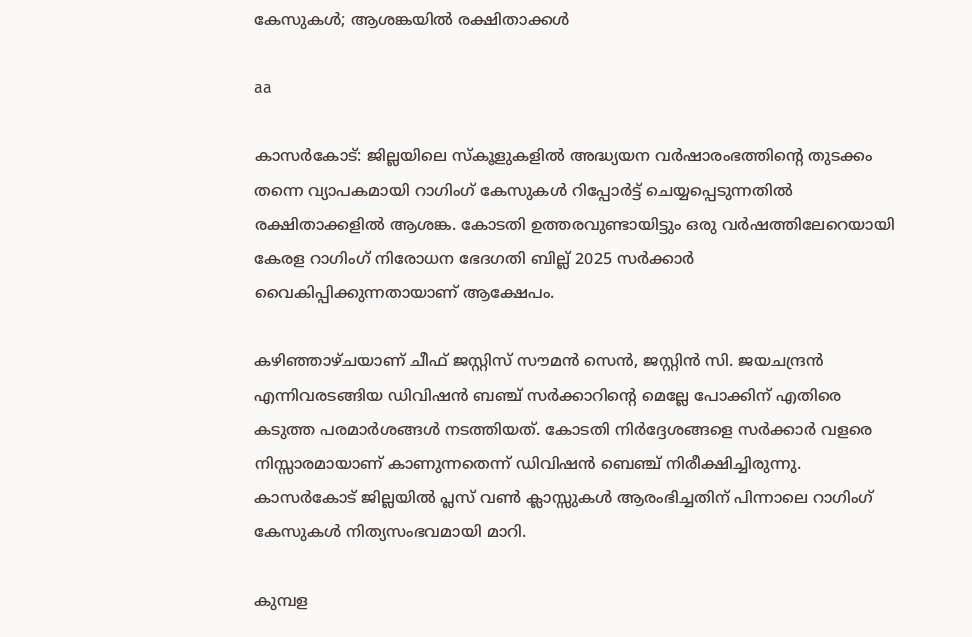കേസുകൾ; ആശങ്കയിൽ രക്ഷിതാക്കൾ

aa

കാസർകോട്: ജില്ലയിലെ സ്‌കൂളുകളിൽ അദ്ധ്യയന വർഷാരംഭത്തിന്റെ തുടക്കം തന്നെ വ്യാപകമായി റാഗിംഗ് കേസുകൾ റിപ്പോർട്ട് ചെയ്യപ്പെടുന്നതിൽ രക്ഷിതാക്കളിൽ ആശങ്ക. കോടതി ഉത്തരവുണ്ടായിട്ടും ഒരു വർഷത്തിലേറെയായി കേരള റാഗിംഗ് നിരോധന ഭേദഗതി ബില്ല് 2025 സർക്കാർ വൈകിപ്പിക്കുന്നതായാണ് ആക്ഷേപം.

കഴിഞ്ഞാഴ്ചയാണ് ചീഫ് ജസ്റ്റിസ് സൗമൻ സെൻ, ജസ്റ്റിൻ സി. ജയചന്ദ്രൻ എന്നിവരടങ്ങിയ ഡിവിഷൻ ബഞ്ച് സർക്കാറിന്റെ മെല്ലേ പോക്കിന് എതിരെ കടുത്ത പരമാർശങ്ങൾ നടത്തിയത്‌. കോടതി നിർദ്ദേശങ്ങളെ സർക്കാർ വളരെ നിസ്സാരമായാണ് കാണുന്നതെന്ന് ഡിവിഷൻ ബെഞ്ച് നിരീക്ഷിച്ചിരുന്നു. കാസർകോട് ജില്ലയിൽ പ്ലസ് വൺ ക്ലാസ്സുകൾ ആരംഭിച്ചതിന് പിന്നാലെ റാഗിംഗ് കേസുകൾ നിത്യസംഭവമായി മാറി.

കുമ്പള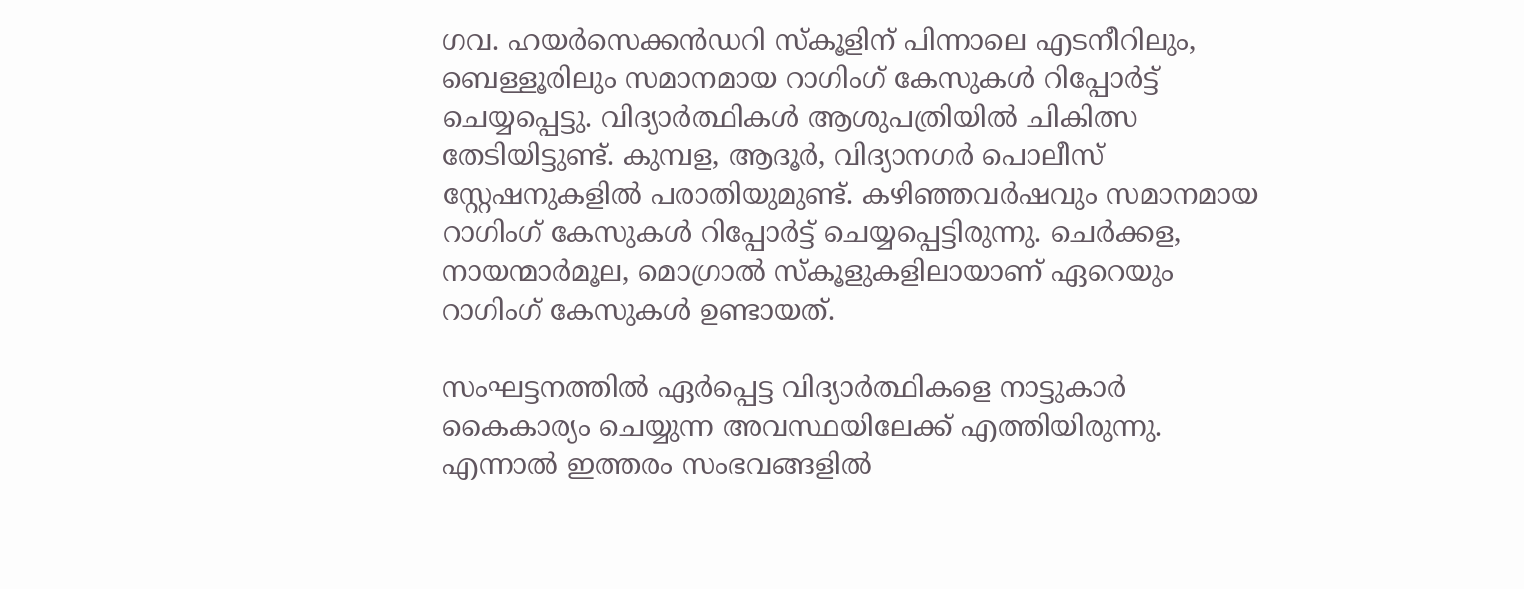ഗവ. ഹയർസെക്കൻഡറി സ്‌കൂളിന് പിന്നാലെ എടനീറിലും, ബെള്ളൂരിലും സമാനമായ റാഗിംഗ് കേസുകൾ റിപ്പോർട്ട് ചെയ്യപ്പെട്ടു. വിദ്യാർത്ഥികൾ ആശുപത്രിയിൽ ചികിത്സ തേടിയിട്ടുണ്ട്. കുമ്പള, ആദൂർ, വിദ്യാനഗർ പൊലീസ് സ്റ്റേഷനുകളിൽ പരാതിയുമുണ്ട്. കഴിഞ്ഞവർഷവും സമാനമായ റാഗിംഗ് കേസുകൾ റിപ്പോർട്ട് ചെയ്യപ്പെട്ടിരുന്നു. ചെർക്കള, നായന്മാർമൂല, മൊഗ്രാൽ സ്‌കൂളുകളിലായാണ് ഏറെയും റാഗിംഗ് കേസുകൾ ഉണ്ടായത്.

സംഘട്ടനത്തിൽ ഏർപ്പെട്ട വിദ്യാർത്ഥികളെ നാട്ടുകാർ കൈകാര്യം ചെയ്യുന്ന അവസ്ഥയിലേക്ക് എത്തിയിരുന്നു. എന്നാൽ ഇത്തരം സംഭവങ്ങളിൽ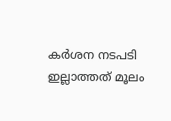കർശന നടപടി ഇല്ലാത്തത് മൂലം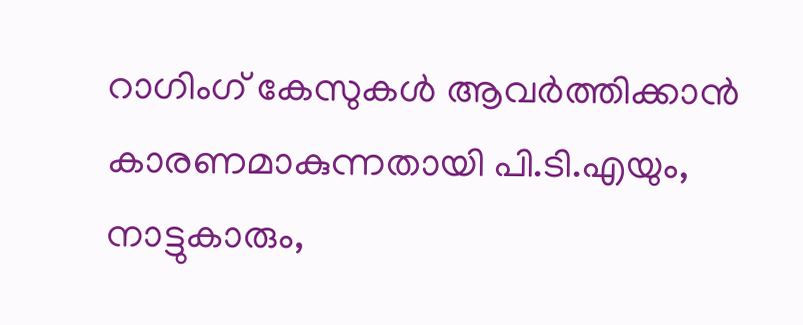റാഗിംഗ് കേസുകൾ ആവർത്തിക്കാൻ കാരണമാകുന്നതായി പി.ടി.എയും, നാട്ടുകാരും,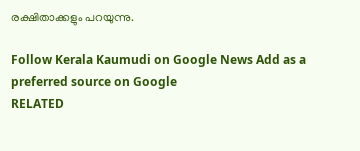രക്ഷിതാക്കളും പറയുന്നു.

Follow Kerala Kaumudi on Google News Add as a preferred source on Google
RELATED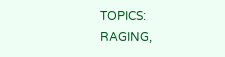TOPICS: RAGING,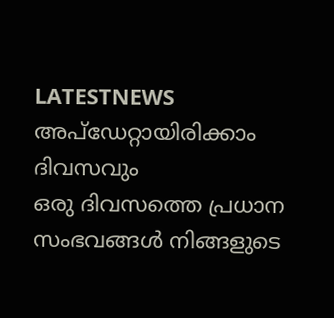LATESTNEWS
അപ്ഡേറ്റായിരിക്കാം ദിവസവും
ഒരു ദിവസത്തെ പ്രധാന സംഭവങ്ങൾ നിങ്ങളുടെ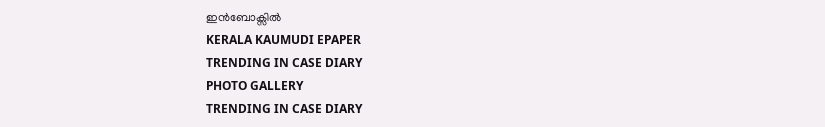ഇൻബോക്സിൽ
KERALA KAUMUDI EPAPER
TRENDING IN CASE DIARY
PHOTO GALLERY
TRENDING IN CASE DIARY